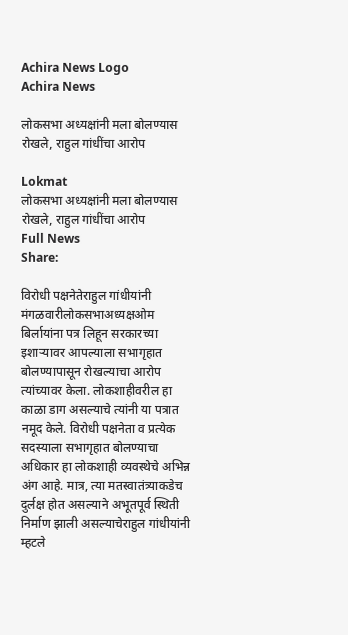Achira News Logo
Achira News

लोकसभा अध्यक्षांनी मला बोलण्यास रोखले, राहुल गांधींचा आरोप

Lokmat
लोकसभा अध्यक्षांनी मला बोलण्यास रोखले, राहुल गांधींचा आरोप
Full News
Share:

विरोधी पक्षनेतेराहुल गांधीयांनी मंगळवारीलोकसभाअध्यक्षओम बिर्लायांना पत्र लिहून सरकारच्या इशाऱ्यावर आपल्याला सभागृहात बोलण्यापासून रोखल्याचा आरोप त्यांच्यावर केला. लोकशाहीवरील हा काळा डाग असल्याचे त्यांनी या पत्रात नमूद केले. विरोधी पक्षनेता व प्रत्येक सदस्याला सभागृहात बोलण्याचा अधिकार हा लोकशाही व्यवस्थेचे अभिन्न अंग आहे. मात्र, त्या मतस्वातंत्र्याकडेच दुर्लक्ष होत असल्याने अभूतपूर्व स्थिती निर्माण झाली असल्याचेराहुल गांधीयांनी म्हटले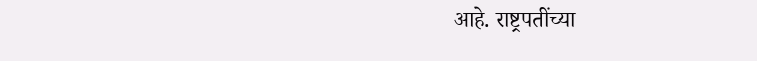आहे. राष्ट्रपतींच्या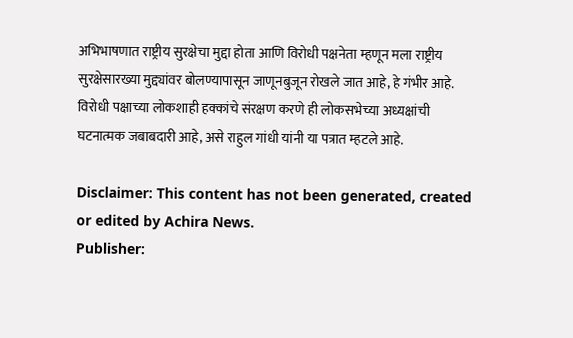अभिभाषणात राष्ट्रीय सुरक्षेचा मुद्दा होता आणि विरोधी पक्षनेता म्हणून मला राष्ट्रीय सुरक्षेसारख्या मुद्द्यांवर बोलण्यापासून जाणूनबुजून रोखले जात आहे, हे गंभीर आहे. विरोधी पक्षाच्या लोकशाही हक्कांचे संरक्षण करणे ही लोकसभेच्या अध्यक्षांची घटनात्मक जबाबदारी आहे, असे राहुल गांधी यांनी या पत्रात म्हटले आहे.

Disclaimer: This content has not been generated, created or edited by Achira News.
Publisher: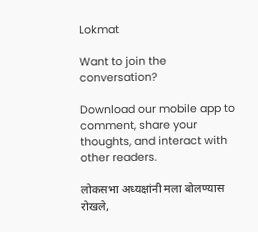Lokmat

Want to join the conversation?

Download our mobile app to comment, share your thoughts, and interact with other readers.

लोकसभा अध्यक्षांनी मला बोलण्यास रोखले,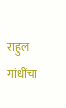राहुल गांधींचा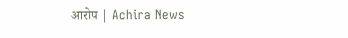आरोप | Achira News